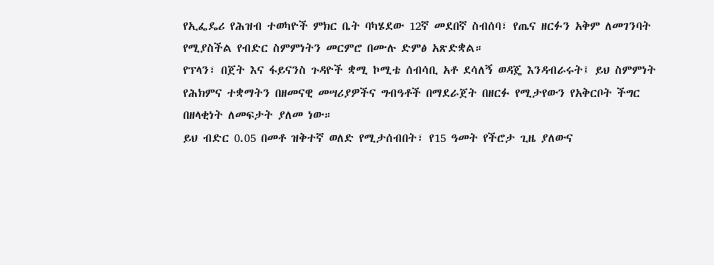የኢፌዴሪ የሕዝብ ተወካዮች ምክር ቤት ባካሄደው 12ኛ መደበኛ ስብሰባ፣ የጤና ዘርፉን አቅም ለመገንባት የሚያስችል የብድር ስምምነትን መርምሮ በሙሉ ድምፅ አጽድቋል።
የፕላን፣ በጀት እና ፋይናንስ ጉዳዮች ቋሚ ኮሚቴ ሰብሳቢ አቶ ደሳለኝ ወዳጄ እንዳብራሩት፤ ይህ ስምምነት የሕክምና ተቋማትን በዘመናዊ መሣሪያዎችና ግብዓቶች በማደራጀት በዘርፉ የሚታየውን የአቅርቦት ችግር በዘላቂነት ለመፍታት ያለመ ነው።
ይህ ብድር 0.05 በመቶ ዝቅተኛ ወለድ የሚታሰብበት፣ የ15 ዓመት የችሮታ ጊዜ ያለውና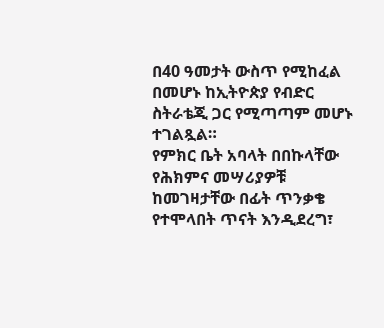በ40 ዓመታት ውስጥ የሚከፈል በመሆኑ ከኢትዮጵያ የብድር ስትራቴጂ ጋር የሚጣጣም መሆኑ ተገልጿል።
የምክር ቤት አባላት በበኩላቸው የሕክምና መሣሪያዎቹ ከመገዛታቸው በፊት ጥንቃቄ የተሞላበት ጥናት እንዲደረግ፣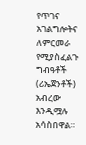የጥገና አገልግሎትና ለምርመራ የሚያስፈልጉ ግብዓቶች (ሪኤጀንቶች) አብረው እንዲሟሉ አሳስበዋል።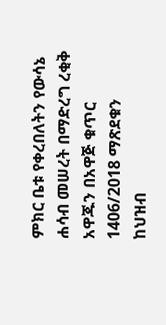ምክር ቤቱ የቀረበለትን የውሳኔ ሐሳብ መሠረት በማድረግ ረቂቅ አዋጁን በአዋጅ ቁጥር 1406/2018 ማጽደቁን ከህዝብ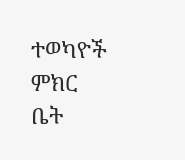ተወካዮች ምክር ቤት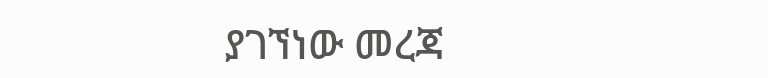ያገኘነው መረጃ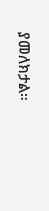ያመለክታል።